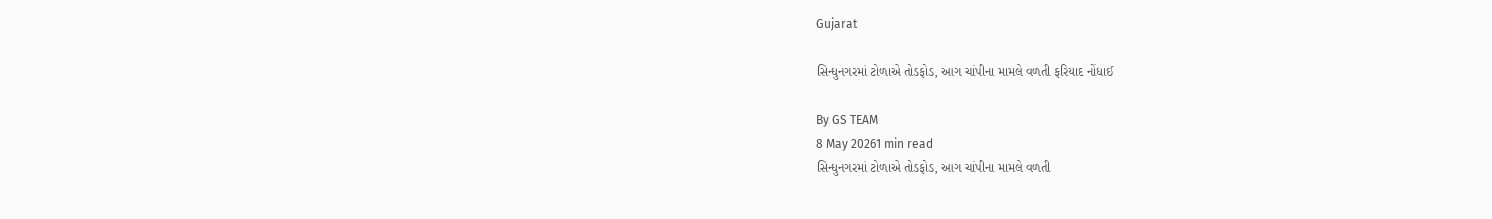Gujarat

સિન્ધુનગરમાં ટોળાએ તોડફોડ, આગ ચાંપીના મામલે વળતી ફરિયાદ નોંધાઈ

By GS TEAM
8 May 20261 min read
સિન્ધુનગરમાં ટોળાએ તોડફોડ, આગ ચાંપીના મામલે વળતી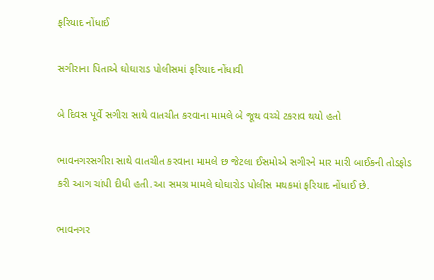ફરિયાદ નોંધાઈ

સગીરાના પિતાએ ઘોઘારાડ પોલીસમાં ફરિયાદ નોંધાવી

બે દિવસ પૂર્વે સગીરા સાથે વાતચીત કરવાના મામલે બે જૂથ વચ્ચે ટકરાવ થયો હતો

ભાવનગરસગીરા સાથે વાતચીત કરવાના મામલે છ જેટલા ઈસમોએ સગીરને માર મારી બાઈકની તોડફોડ કરી આગ ચાંપી દીધી હતી.આ સમગ્ર મામલે ઘોઘારોડ પોલીસ મથકમાં ફરિયાદ નોંધાઈ છે.

ભાવનગર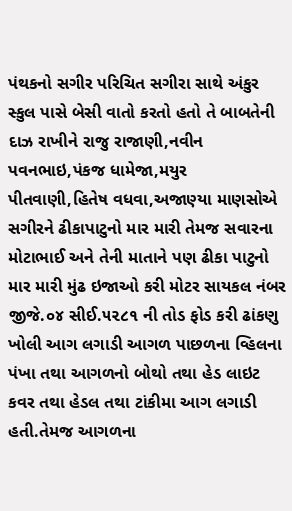પંથકનો સગીર પરિચિત સગીરા સાથે અંકુર સ્કુલ પાસે બેસી વાતો કરતો હતો તે બાબતેની દાઝ રાખીને રાજુ રાજાણી,નવીન પવનભાઇ,પંકજ ધામેજા,મયુર પીતવાણી,હિતેષ વધવા,અજાણ્યા માણસોએ સગીરને ઢીકાપાટુનો માર મારી તેમજ સવારના મોટાભાઈ અને તેની માતાને પણ ઢીકા પાટુનો માર મારી મુંઢ ઇજાઓ કરી મોટર સાયકલ નંબર જીજે.૦૪ સીઈ.૫૨૮૧ ની તોડ ફોડ કરી ઢાંકણુ ખોલી આગ લગાડી આગળ પાછળના વ્હિલના પંખા તથા આગળનો બોથો તથા હેડ લાઇટ કવર તથા હેડલ તથા ટાંકીમા આગ લગાડી હતી.તેમજ આગળના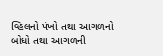વ્હિલનો પંખો તથા આગળનો બોધો તથા આગળની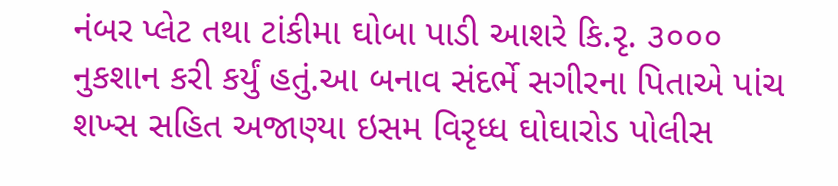નંબર પ્લેટ તથા ટાંકીમા ઘોબા પાડી આશરે કિ.રૃ. ૩૦૦૦ નુકશાન કરી કર્યું હતું.આ બનાવ સંદર્ભે સગીરના પિતાએ પાંચ શખ્સ સહિત અજાણ્યા ઇસમ વિરૃધ્ધ ઘોઘારોડ પોલીસ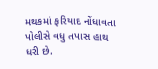મથકમાં ફરિયાદ નોંધાવતા પોલીસે વધુ તપાસ હાથ ધરી છે.